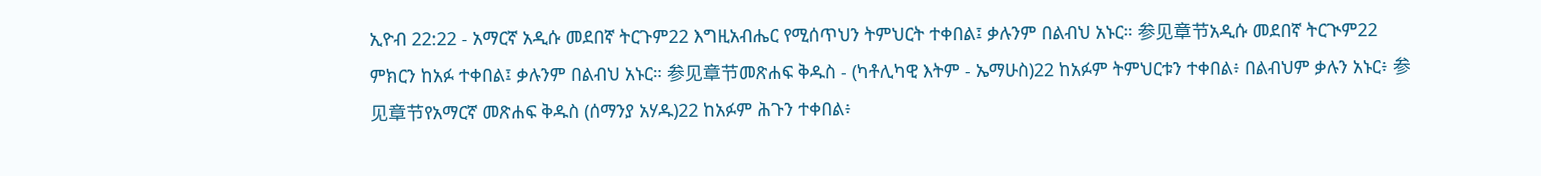ኢዮብ 22:22 - አማርኛ አዲሱ መደበኛ ትርጉም22 እግዚአብሔር የሚሰጥህን ትምህርት ተቀበል፤ ቃሉንም በልብህ አኑር። 参见章节አዲሱ መደበኛ ትርጒም22 ምክርን ከአፉ ተቀበል፤ ቃሉንም በልብህ አኑር። 参见章节መጽሐፍ ቅዱስ - (ካቶሊካዊ እትም - ኤማሁስ)22 ከአፉም ትምህርቱን ተቀበል፥ በልብህም ቃሉን አኑር፥ 参见章节የአማርኛ መጽሐፍ ቅዱስ (ሰማንያ አሃዱ)22 ከአፉም ሕጉን ተቀበል፥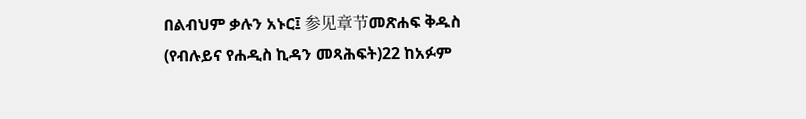በልብህም ቃሉን አኑር፤ 参见章节መጽሐፍ ቅዱስ (የብሉይና የሐዲስ ኪዳን መጻሕፍት)22 ከአፉም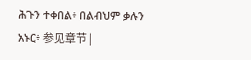ሕጉን ተቀበል፥ በልብህም ቃሉን አኑር፥ 参见章节 |